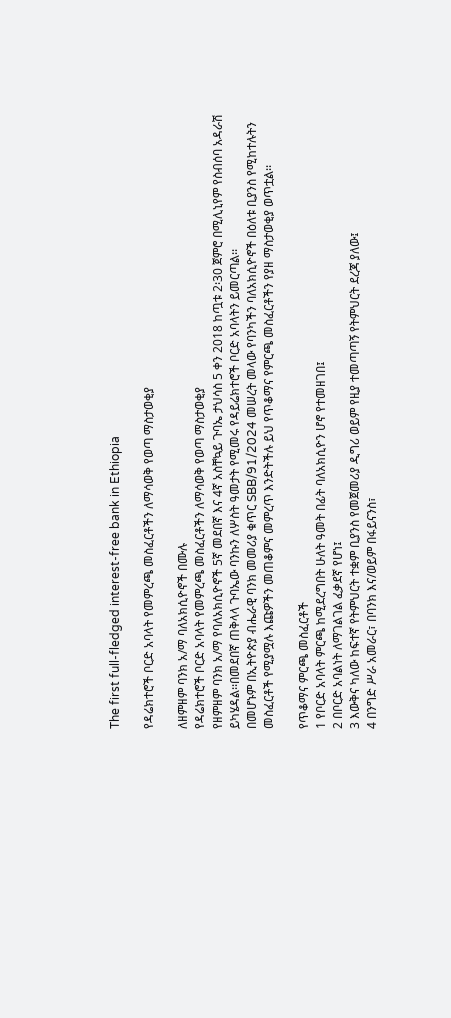The first full-fledged interest-free bank in Ethiopia

የዳሬክተሮች ቦርድ አባላት የመምረጫ መስፈርቶችን ለማሳወቅ የወጣ ማስታወቂያ

ለዘምዘም ባንክ አ/ማ ባለአክሲዮኖች በሙሉ
የዳሬክተሮች ቦርድ አባላት የመምረጫ መስፈርቶችን ለማሳወቅ የወጣ ማስታወቂያ
የዘምዘም ባንክ አ/ማ የባለአክሲዮኖች 5ኛ መደበኛ እና 4ኛ አስቸኳይ ጉባኤ ታህሳስ 5 ቀን 2018 ከጧቱ 2፡30 ጀምሮ በሚሊኒየም የስብሰባ አዳራሽ ይካሄዳል፡፡በመደበኛ ጠቅላላ ጉባኤው ባንኩን ለሦስት ዓመታት የሚመሩ የዳይሬክተሮች ቦርድ አባላትን ይመርጣል፡፡
በመሆኑም በኢትዮጵያ ብሔራዊ ባንክ መመሪያ ቁጥር SBB/91/2024 መሠረት መላው የባንካችን ባለአክሲዮኖች በዕለቱ ቢያንስ የሚከተሉትን መስፈርቶች የሚያሟሉ እጩዎችን መጠቆምና መምረጥ እንድትችሉ ይህ የጥቆማና የምርጫ መስፈርቶችን የያዘ ማስታወቂያ ወጥቷል፡፡

የጥቆማና ምርጫ መስፈርቶች
1 የቦርድ አባላት ምርጫ ከሚደረግበት ሁለት ዓመት በፊት ባለአክሲዮን ሆኖ የተመዘገበ፤
2 በቦርድ አባልነት ለማገልገል ፈቃደኛ የሆነ፤
3 እውቅና ካለው ከፍተኛ የትምህርት ተቋም ቢያንስ የመጀመሪያ ዲግሪ ወይም የዚያ ተመጣጣኝ የትምህርት ደረጃ ያለው፤
4 በንግድ ሥራ አመራር፣ በባንክ እና/ወይም በፋይናንስ፣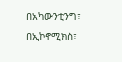በአካውንቲንግ፣ በኢኮኖሚክስ፣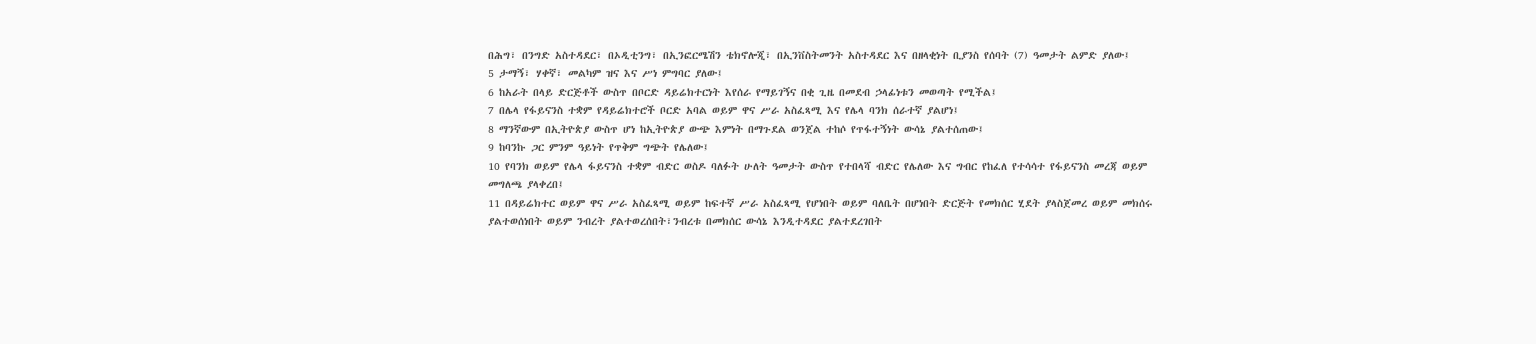በሕግ፣ በንግድ አስተዳደር፣ በኦዲቲንግ፣ በኢንፎርሜሽን ቴክኖሎጂ፣ በኢንቨስትመንት አስተዳደር እና በዘላቂነት ቢያንስ የሰባት (7) ዓመታት ልምድ ያለው፤
5 ታማኝ፣ ሃቀኛ፣ መልካም ዝና እና ሥነ ምግባር ያለው፤
6 ከአራት በላይ ድርጅቶች ውስጥ በቦርድ ዳይሬክተርነት እየሰራ የማይገኝና በቂ ጊዜ በመደብ ኃላፊነቱን መወጣት የሚችል፤
7 በሌላ የፋይናንስ ተቋም የዳይሬክተሮች ቦርድ አባል ወይም ዋና ሥራ አስፈጻሚ እና የሌላ ባንክ ሰራተኛ ያልሆነ፤
8 ማንኛውም በኢትዮጵያ ውስጥ ሆነ ከኢትዮጵያ ውጭ እምነት በማጉደል ወንጀል ተከሶ የጥፋተኝነት ውሳኔ ያልተሰጠው፤
9 ከባንኩ ጋር ምንም ዓይነት የጥቅም ግጭት የሌለው፤
10 የባንክ ወይም የሌላ ፋይናንስ ተቋም ብድር ወስዶ ባለፉት ሁለት ዓመታት ውስጥ የተበላሻ ብድር የሌለው እና ግብር የከፈለ የተሳሳተ የፋይናንስ መረጃ ወይም መግለጫ ያላቀረበ፤
11 በዳይሬክተር ወይም ዋና ሥራ አስፈጻሚ ወይም ከፍተኛ ሥራ አስፈጻሚ የሆነበት ወይም ባለቤት በሆነበት ድርጅት የመክሰር ሂደት ያላስጀመረ ወይም መክሰሩ ያልተወሰነበት ወይም ንብረት ያልተወረሰበት፣ንብረቱ በመክሰር ውሳኔ እንዲተዳደር ያልተደረገበት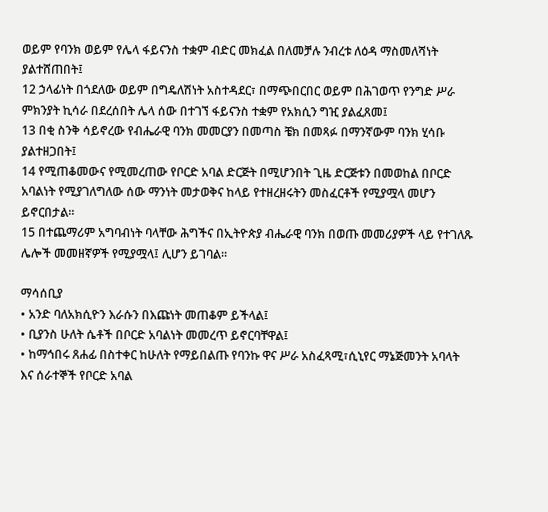ወይም የባንክ ወይም የሌላ ፋይናንስ ተቋም ብድር መክፈል በለመቻሉ ንብረቱ ለዕዳ ማስመለሻነት ያልተሸጠበት፤
12 ኃላፊነት በጎደለው ወይም በግዴለሽነት አስተዳደር፣ በማጭበርበር ወይም በሕገወጥ የንግድ ሥራ ምክንያት ኪሳራ በደረሰበት ሌላ ሰው በተገኘ ፋይናንስ ተቋም የአክሲን ግዢ ያልፈጸመ፤
13 በቂ ስንቅ ሳይኖረው የብሔራዊ ባንክ መመርያን በመጣስ ቼክ በመጻፉ በማንኛውም ባንክ ሂሳቡ ያልተዘጋበት፤
14 የሚጠቆመውና የሚመረጠው የቦርድ አባል ድርጅት በሚሆንበት ጊዜ ድርጅቱን በመወከል በቦርድ አባልነት የሚያገለግለው ሰው ማንነት መታወቅና ከላይ የተዘረዘሩትን መስፈርቶች የሚያሟላ መሆን ይኖርበታል።
15 በተጨማሪም አግባብነት ባላቸው ሕግችና በኢትዮጵያ ብሔራዊ ባንክ በወጡ መመሪያዎች ላይ የተገለጹ ሌሎች መመዘኛዎች የሚያሟላ፤ ሊሆን ይገባል፡፡

ማሳሰቢያ
• አንድ ባለአክሲዮን እራሱን በእጩነት መጠቆም ይችላል፤
• ቢያንስ ሁለት ሴቶች በቦርድ አባልነት መመረጥ ይኖርባቸዋል፤
• ከማኅበሩ ጸሐፊ በስተቀር ከሁለት የማይበልጡ የባንኩ ዋና ሥራ አስፈጻሚ፣ሲኒየር ማኔጅመንት አባላት እና ሰራተኞች የቦርድ አባል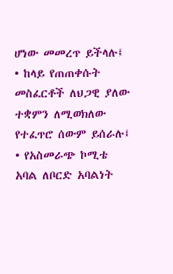ሆነው መመረጥ ይችላሉ፤
• ከላይ የጠጠቀሱት መስፈርቶች ለህጋዊ ያለው ተቋምን ለሚወክለው የተፈጥሮ ሰውም ይሰራሉ፤
• የአስመራጭ ኮሚቴ አባል ለቦርድ አባልነት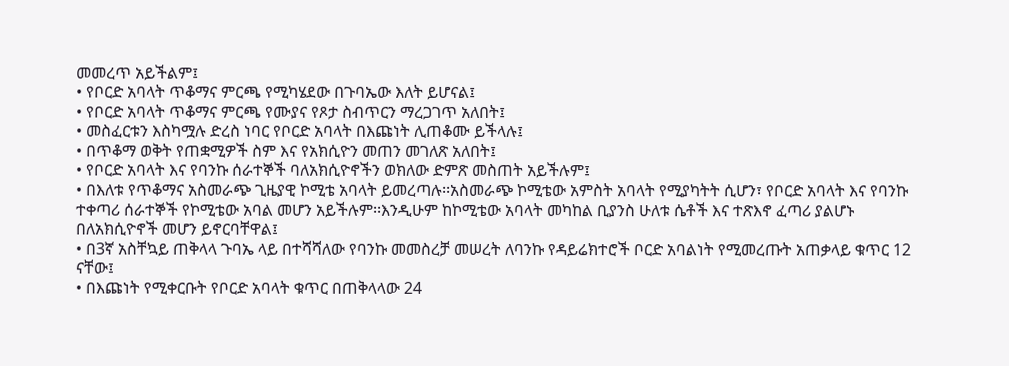መመረጥ አይችልም፤
• የቦርድ አባላት ጥቆማና ምርጫ የሚካሄደው በጉባኤው እለት ይሆናል፤
• የቦርድ አባላት ጥቆማና ምርጫ የሙያና የጾታ ስብጥርን ማረጋገጥ አለበት፤
• መስፈርቱን እስካሟሉ ድረስ ነባር የቦርድ አባላት በእጩነት ሊጠቆሙ ይችላሉ፤
• በጥቆማ ወቅት የጠቋሚዎች ስም እና የአክሲዮን መጠን መገለጽ አለበት፤
• የቦርድ አባላት እና የባንኩ ሰራተኞች ባለአክሲዮኖችን ወክለው ድምጽ መስጠት አይችሉም፤
• በእለቱ የጥቆማና አስመራጭ ጊዜያዊ ኮሚቴ አባላት ይመረጣሉ፡፡አስመራጭ ኮሚቴው አምስት አባላት የሚያካትት ሲሆን፣ የቦርድ አባላት እና የባንኩ ተቀጣሪ ሰራተኞች የኮሚቴው አባል መሆን አይችሉም፡፡እንዲሁም ከኮሚቴው አባላት መካከል ቢያንስ ሁለቱ ሴቶች እና ተጽእኖ ፈጣሪ ያልሆኑ በለአክሲዮኖች መሆን ይኖርባቸዋል፤
• በ3ኛ አስቸኳይ ጠቅላላ ጉባኤ ላይ በተሻሻለው የባንኩ መመስረቻ መሠረት ለባንኩ የዳይሬክተሮች ቦርድ አባልነት የሚመረጡት አጠቃላይ ቁጥር 12 ናቸው፤
• በእጩነት የሚቀርቡት የቦርድ አባላት ቁጥር በጠቅላላው 24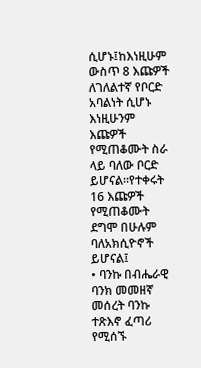ሲሆኑ፤ከእነዚሁም ውስጥ 8 እጩዎች ለገለልተኛ የቦርድ አባልነት ሲሆኑ እነዚሁንም እጩዎች የሚጠቆሙት ስራ ላይ ባለው ቦርድ ይሆናል፡፡የተቀሩት 16 እጩዎች የሚጠቆሙት ደግሞ በሁሉም ባለአክሲዮኖች ይሆናል፤
• ባንኩ በብሔራዊ ባንክ መመዘኛ መሰረት ባንኩ ተጽእኖ ፈጣሪ የሚሰኙ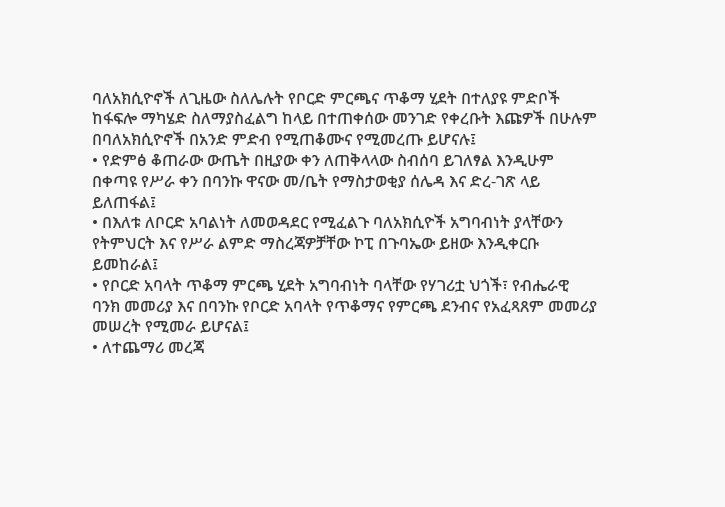ባለአክሲዮኖች ለጊዜው ስለሌሉት የቦርድ ምርጫና ጥቆማ ሂደት በተለያዩ ምድቦች ከፋፍሎ ማካሄድ ስለማያስፈልግ ከላይ በተጠቀሰው መንገድ የቀረቡት እጩዎች በሁሉም በባለአክሲዮኖች በአንድ ምድብ የሚጠቆሙና የሚመረጡ ይሆናሉ፤
• የድምፅ ቆጠራው ውጤት በዚያው ቀን ለጠቅላላው ስብሰባ ይገለፃል እንዲሁም በቀጣዩ የሥራ ቀን በባንኩ ዋናው መ/ቤት የማስታወቂያ ሰሌዳ እና ድረ-ገጽ ላይ ይለጠፋል፤
• በእለቱ ለቦርድ አባልነት ለመወዳደር የሚፈልጉ ባለአክሲዮች አግባብነት ያላቸውን የትምህርት እና የሥራ ልምድ ማስረጃዎቻቸው ኮፒ በጉባኤው ይዘው እንዲቀርቡ ይመከራል፤
• የቦርድ አባላት ጥቆማ ምርጫ ሂደት አግባብነት ባላቸው የሃገሪቷ ህጎች፣ የብሔራዊ ባንክ መመሪያ እና በባንኩ የቦርድ አባላት የጥቆማና የምርጫ ደንብና የአፈጻጸም መመሪያ መሠረት የሚመራ ይሆናል፤
• ለተጨማሪ መረጃ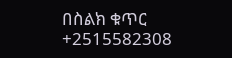በስልክ ቁጥር +2515582308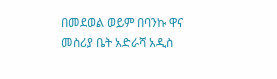በመደወል ወይም በባንኩ ዋና መስሪያ ቤት አድራሻ አዲስ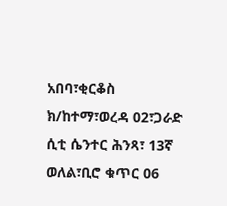አበባ፣ቂርቆስ ክ/ከተማ፣ወረዳ 02፣ጋራድ ሲቲ ሴንተር ሕንጻ፣ 13ኛ ወለል፣ቢሮ ቁጥር 06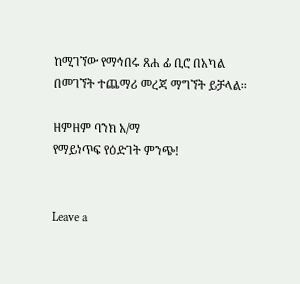ከሚገኘው የማኅበሩ ጸሐ ፊ ቢሮ በአካል በመገኘት ተጨማሪ መረጃ ማግኘት ይቻላል፡፡

ዘምዘም ባንክ አ/ማ
የማይነጥፍ የዕድገት ምንጭ!


Leave a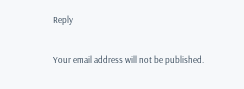Reply

Your email address will not be published.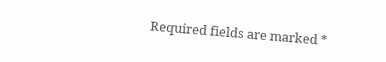Required fields are marked *